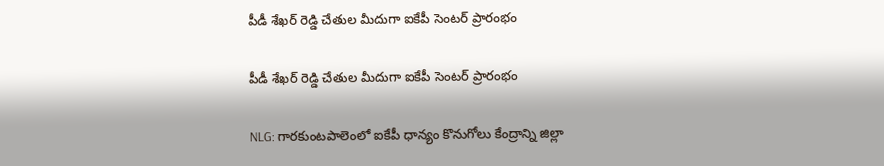పీడీ శేఖర్ రెడ్డి చేతుల మీదుగా ఐకేపీ సెంటర్ ప్రారంభం

పీడీ శేఖర్ రెడ్డి చేతుల మీదుగా ఐకేపీ సెంటర్ ప్రారంభం

NLG: గారకుంటపాలెంలో ఐకేపీ ధాన్యం కొనుగోలు కేంద్రాన్ని జిల్లా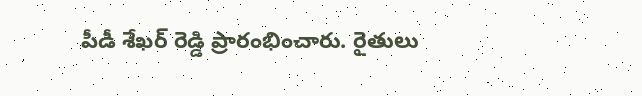పీడీ శేఖర్ రెడ్డి ప్రారంభించారు. రైతులు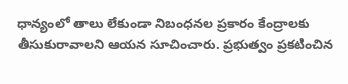ధాన్యంలో తాలు లేకుండా నిబంధనల ప్రకారం కేంద్రాలకు తీసుకురావాలని ఆయన సూచించారు. ప్రభుత్వం ప్రకటించిన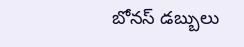బోనస్ డబ్బులు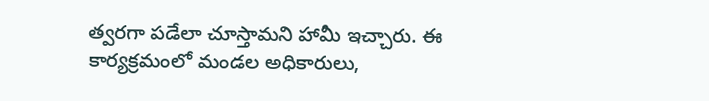త్వరగా పడేలా చూస్తామని హామీ ఇచ్చారు. ఈ కార్యక్రమంలో మండల అధికారులు,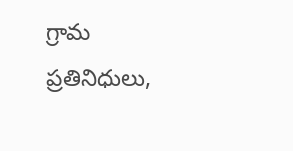గ్రామ ప్రతినిధులు,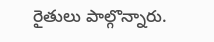రైతులు పాల్గొన్నారు.